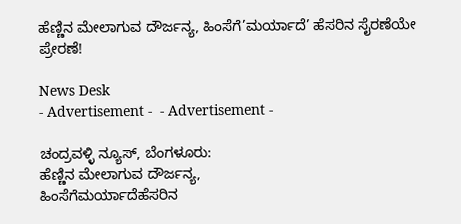ಹೆಣ್ಣಿನ ಮೇಲಾಗುವ ದೌರ್ಜನ್ಯ, ಹಿಂಸೆಗೆ‌’ಮರ್ಯಾದೆ’ ಹೆಸರಿನ ಸೈರಣೆಯೇ ಪ್ರೇರಣೆ!

News Desk
- Advertisement -  - Advertisement -

ಚಂದ್ರವಳ್ಳಿ ನ್ಯೂಸ್, ಬೆಂಗಳೂರು:
ಹೆಣ್ಣಿನ ಮೇಲಾಗುವ ದೌರ್ಜನ್ಯ,
ಹಿಂಸೆಗೆ‌ಮರ್ಯಾದೆಹೆಸರಿನ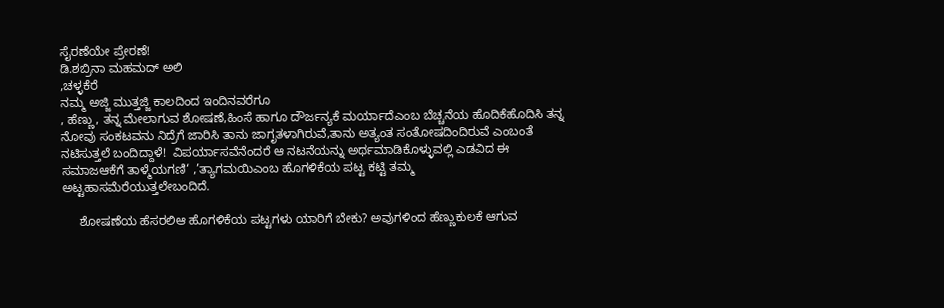ಸೈರಣೆಯೇ ಪ್ರೇರಣೆ!
ಡಿ.ಶಬ್ರಿನಾ ಮಹಮದ್ ಅಲಿ
,ಚಳ್ಳಕೆರೆ
ನಮ್ಮ ಅಜ್ಜಿ ಮುತ್ತಜ್ಜಿ ಕಾಲದಿಂದ ಇಂದಿನವರೆಗೂ
, ಹೆಣ್ಣು, ತನ್ನ ಮೇಲಾಗುವ ಶೋಷಣೆ,ಹಿಂಸೆ ಹಾಗೂ ದೌರ್ಜನ್ಯಕೆ ಮರ್ಯಾದೆ‌‌ಎಂಬ ಬೆಚ್ಚನೆಯ ಹೊದಿಕೆಹೊದಿಸಿ ತನ್ನ ನೋವು ಸಂಕಟವನು ನಿದ್ರೆಗೆ ಜಾರಿಸಿ ತಾನು ಜಾಗೃತಳಾಗಿರುವೆ,ತಾನು ಅತ್ಯಂತ ಸಂತೋಷದಿಂದಿರುವೆ ಎಂಬಂತೆ ನಟಿಸುತ್ತಲೆ ಬಂದಿದ್ದಾಳೆ!  ವಿಪರ್ಯಾಸವೆನೆಂದರೆ ಆ ನಟನೆಯನ್ನು ಅರ್ಥಮಾಡಿಕೊಳ್ಳುವಲ್ಲಿ ಎಡವಿದ ಈ ಸಮಾಜಆಕೆಗೆ ತಾಳ್ಮೆಯಗಣಿ‘ ,’ತ್ಯಾಗಮಯಿಎಂಬ ಹೊಗಳಿಕೆಯ ಪಟ್ಟ ಕಟ್ಟಿ ತಮ್ಮ ಅಟ್ಟಹಾಸ‌ಮೆರೆಯುತ್ತಲೇ‌ಬಂದಿದೆ.

     ಶೋಷಣೆಯ ಹೆಸರಲಿ‌ಆ ಹೊಗಳಿಕೆಯ ಪಟ್ಟಗಳು ಯಾರಿಗೆ ಬೇಕು? ಅವುಗಳಿಂದ ಹೆಣ್ಣುಕುಲಕೆ ಆಗುವ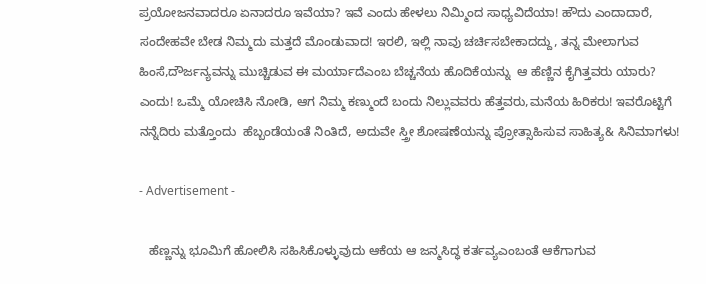ಪ್ರಯೋಜನವಾದರೂ ಏನಾದರೂ ಇವೆಯಾ? ಇವೆ ಎಂದು ಹೇಳಲು ನಿಮ್ಮಿಂದ ಸಾಧ್ಯವಿದೆಯಾ! ಹೌದು ಎಂದಾದಾರೆ, ಸಂದೇಹವೇ ಬೇಡ ನಿಮ್ಮದು ಮತ್ತದೆ ಮೊಂಡುವಾದ! ಇರಲಿ, ಇಲ್ಲಿ ನಾವು ಚರ್ಚಿಸಬೇಕಾದದ್ದು, ತನ್ನ ಮೇಲಾಗುವ ಹಿಂಸೆ,ದೌರ್ಜನ್ಯವನ್ನು ಮುಚ್ಚಿಡುವ ಈ ಮರ್ಯಾದೆಎಂಬ ಬೆಚ್ಚನೆಯ ಹೊದಿಕೆಯನ್ನು  ಆ ಹೆಣ್ಣಿನ ಕೈಗಿತ್ತವರು ಯಾರು? ಎಂದು! ಒಮ್ಮೆ ಯೋಚಿಸಿ ನೋಡಿ, ಆಗ ನಿಮ್ಮ ಕಣ್ಮುಂದೆ ಬಂದು ನಿಲ್ಲುವವರು ಹೆತ್ತವರು,ಮನೆಯ ಹಿರಿಕರು! ಇವರೊಟ್ಟಿಗೆ ನನ್ನೆದಿರು ಮತ್ತೊಂದು  ಹೆಬ್ಬಂಡೆಯಂತೆ ನಿಂತಿದೆ, ಅದುವೇ ಸ್ತ್ರೀ ಶೋಷಣೆಯನ್ನು ಪ್ರೋತ್ಸಾಹಿಸುವ ಸಾಹಿತ್ಯ& ಸಿನಿಮಾಗಳು!

- Advertisement -

   ಹೆಣ್ಣನ್ನು ಭೂಮಿಗೆ ಹೋಲಿಸಿ ಸಹಿಸಿಕೊಳ್ಳುವುದು ಆಕೆಯ ಆ ಜನ್ಮಸಿದ್ಧ ಕರ್ತವ್ಯಎಂಬಂತೆ ಆಕೆಗಾಗುವ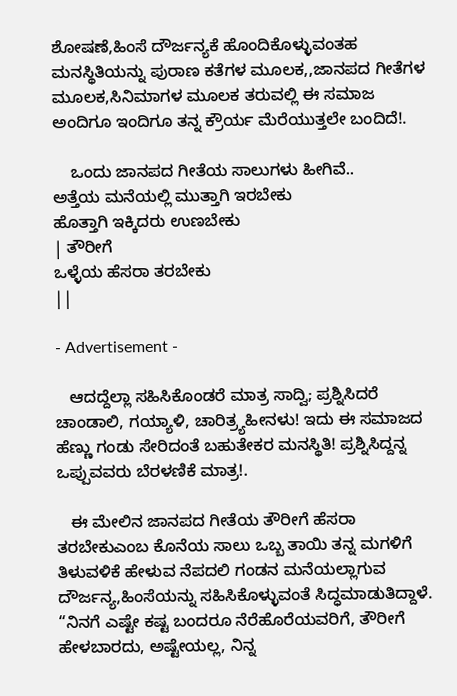ಶೋಷಣೆ,ಹಿಂಸೆ ದೌರ್ಜನ್ಯಕೆ ಹೊಂದಿಕೊಳ್ಳುವಂತಹ ಮನಸ್ಥಿತಿಯನ್ನು ಪುರಾಣ ಕತೆಗಳ ಮೂಲಕ,,ಜಾನಪದ ಗೀತೆಗಳ ಮೂಲಕ,ಸಿನಿಮಾಗಳ ಮೂಲಕ ತರುವಲ್ಲಿ ಈ ಸಮಾಜ ಅಂದಿಗೂ ಇಂದಿಗೂ ತನ್ನ ಕ್ರೌರ್ಯ ಮೆರೆಯುತ್ತಲೇ ಬಂದಿದೆ!.

    ಒಂದು ಜಾನಪದ ಗೀತೆಯ ಸಾಲುಗಳು ಹೀಗಿವೆ..
ಅತ್ತೆಯ ಮನೆಯಲ್ಲಿ ಮುತ್ತಾಗಿ ಇರಬೇಕು
ಹೊತ್ತಾಗಿ ಇಕ್ಕಿದರು ಉಣಬೇಕು
| ತೌರೀಗೆ
ಒಳ್ಳೆಯ ಹೆಸರಾ ತರಬೇಕು
||

- Advertisement -

   ಆದದ್ದೆಲ್ಲಾ ಸಹಿಸಿಕೊಂಡರೆ ಮಾತ್ರ ಸಾದ್ವಿ; ಪ್ರಶ್ನಿಸಿದರೆ ಚಾಂಡಾಲಿ, ಗಯ್ಯಾಳಿ, ಚಾರಿತ್ರ್ಯಹೀನಳು! ಇದು ಈ ಸಮಾಜದ ಹೆಣ್ಣು ಗಂಡು ಸೇರಿದಂತೆ ಬಹುತೇಕರ ಮನಸ್ಥಿತಿ! ಪ್ರಶ್ನಿಸಿದ್ದನ್ನ ಒಪ್ಪುವವರು ಬೆರಳಣಿಕೆ ಮಾತ್ರ!.

   ಈ ಮೇಲಿನ ಜಾನಪದ ಗೀತೆಯ ತೌರೀಗೆ ಹೆಸರಾ ತರಬೇಕುಎಂಬ ಕೊನೆಯ ಸಾಲು ಒಬ್ಬ ತಾಯಿ ತನ್ನ ಮಗಳಿಗೆ ತಿಳುವಳಿಕೆ ಹೇಳುವ ನೆಪದಲಿ ಗಂಡನ ಮನೆಯಲ್ಲಾಗುವ ದೌರ್ಜನ್ಯ,ಹಿಂಸೆಯನ್ನು ಸಹಿಸಿಕೊಳ್ಳುವಂತೆ ಸಿದ್ಧಮಾಡುತಿದ್ದಾಳೆ. “ನಿನಗೆ ಎಷ್ಟೇ ಕಷ್ಟ ಬಂದರೂ ನೆರೆಹೊರೆಯವರಿಗೆ, ತೌರೀಗೆ ಹೇಳಬಾರದು, ಅಷ್ಟೇಯಲ್ಲ, ನಿನ್ನ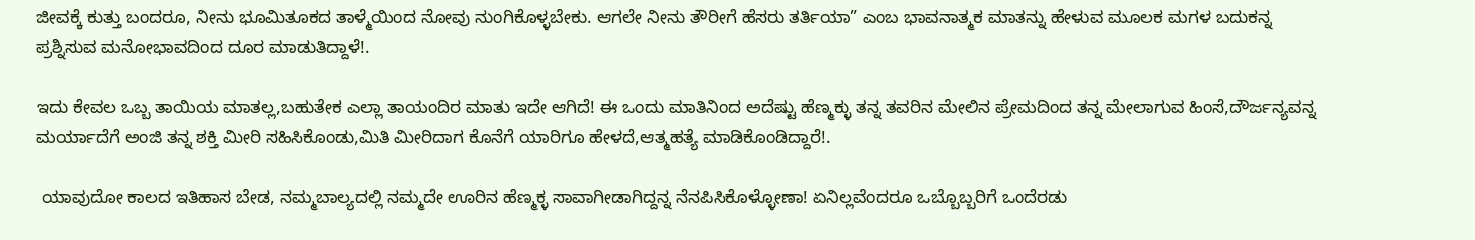ಜೀವಕ್ಕೆ ಕುತ್ತು ಬಂದರೂ, ನೀನು ಭೂಮಿತೂಕದ ತಾಳ್ಮೆಯಿಂದ ನೋವು ನುಂಗಿಕೊಳ್ಳಬೇಕು. ಆಗಲೇ ನೀನು ತೌರೀಗೆ ಹೆಸರು ತರ್ತಿಯಾ” ಎಂಬ ಭಾವನಾತ್ಮಕ ಮಾತನ್ನು ಹೇಳುವ ಮೂಲಕ ಮಗಳ ಬದುಕನ್ನ ಪ್ರಶ್ನಿಸುವ ಮನೋಭಾವದಿಂದ ದೂರ ಮಾಡುತಿದ್ದಾಳೆ!.

ಇದು ಕೇವಲ ಒಬ್ಬ ತಾಯಿಯ ಮಾತಲ್ಲ,ಬಹುತೇಕ ಎಲ್ಲಾ ತಾಯಂದಿರ ಮಾತು ಇದೇ ಆಗಿದೆ! ಈ ಒಂದು ಮಾತಿನಿಂದ ಅದೆಷ್ಟು ಹೆಣ್ಮಕ್ಳು ತನ್ನ ತವರಿನ ಮೇಲಿನ ಪ್ರೇಮದಿಂದ ತನ್ನ ಮೇಲಾಗುವ ಹಿಂಸೆ,ದೌರ್ಜನ್ಯವನ್ನ ಮರ್ಯಾದೆಗೆ ಅಂಜಿ ತನ್ನ ಶಕ್ತಿ ಮೀರಿ ಸಹಿಸಿಕೊಂಡು,ಮಿತಿ ಮೀರಿದಾಗ ಕೊನೆಗೆ ಯಾರಿಗೂ ಹೇಳದೆ,ಆತ್ಮಹತ್ಯೆ ಮಾಡಿಕೊಂಡಿದ್ದಾರೆ!.

 ಯಾವುದೋ ಕಾಲದ ಇತಿಹಾಸ ಬೇಡ, ನಮ್ಮ‌ಬಾಲ್ಯದಲ್ಲಿ ನಮ್ಮದೇ ಊರಿನ ಹೆಣ್ಮಕ್ಳ ಸಾವಾಗೀಡಾಗಿದ್ದನ್ನ ನೆನಪಿಸಿಕೊಳ್ಳೋಣಾ! ಏನಿಲ್ಲವೆಂದರೂ ಒಬ್ಬೊಬ್ಬರಿಗೆ ಒಂದೆರಡು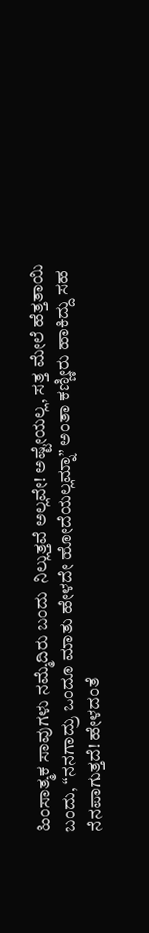ಹಿಂಸಾತ್ಮಕ ಸಾವುಗಳು ನಮ್ಮೆದಿರು ಬಂದು  ನಿಲ್ಲುತ್ತವೆ ಅಲ್ಲವೇ! ಅಷ್ಟೇಯಲ್ಲ, ಸತ್ತ ಮೇಲೆ ಹೆತ್ತತಾಯಿ ಬಂದು, “ನನಗಾದ್ರು ಒಂದೂ ಮಾತು ಹೇಳದೇ ಹೋದೆಯಲ್ಲಮ್ನಾ” ಅಂತಾ ಕಣ್ಣೀರು ಹಾಕಿದ್ದು ಸಹ ನೆನಪಾಗುತ್ತದೆ! ಹೇಳದಂತೆ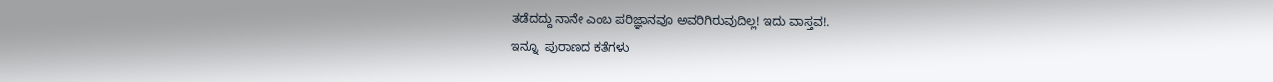ತಡೆದದ್ದು ನಾನೇ ಎಂಬ ಪರಿಜ್ಞಾನವೂ ಅವರಿಗಿರುವುದಿಲ್ಲ! ಇದು ವಾಸ್ತವ!.
ಇನ್ನೂ  ಪುರಾಣದ ಕತೆಗಳು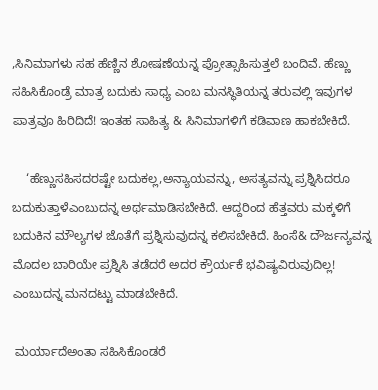,ಸಿನಿಮಾಗಳು ಸಹ ಹೆಣ್ಣಿನ ಶೋಷಣೆಯನ್ನ ಪ್ರೋತ್ಸಾಹಿಸುತ್ತಲೆ ಬಂದಿವೆ. ಹೆಣ್ಣು ಸಹಿಸಿಕೊಂಡ್ರೆ ಮಾತ್ರ ಬದುಕು ಸಾಧ್ಯ ಎಂಬ ಮನಸ್ಥಿತಿಯನ್ನ ತರುವಲ್ಲಿ ಇವುಗಳ ಪಾತ್ರವೂ ಹಿರಿದಿದೆ! ಇಂತಹ ಸಾಹಿತ್ಯ & ಸಿನಿಮಾಗಳಿಗೆ ಕಡಿವಾಣ ಹಾಕಬೇಕಿದೆ.

    ‘ಹೆಣ್ಣುಸಹಿಸದರಷ್ಟೇ ಬದುಕಲ್ಲ,ಅನ್ಯಾಯವನ್ನು, ಅಸತ್ಯವನ್ನು ಪ್ರಶ್ನಿಸಿದರೂ ಬದುಕುತ್ತಾಳೆಎಂಬುದನ್ನ ಅರ್ಥಮಾಡಿಸಬೇಕಿದೆ. ಆದ್ದರಿಂದ ಹೆತ್ತವರು ಮಕ್ಕಳಿಗೆ ಬದುಕಿನ ಮೌಲ್ಯಗಳ ಜೊತೆಗೆ ಪ್ರಶ್ನಿಸುವುದನ್ನ ಕಲಿಸಬೇಕಿದೆ. ಹಿಂಸೆ& ದೌರ್ಜನ್ಯವನ್ನ ಮೊದಲ ಬಾರಿಯೇ ಪ್ರಶ್ನಿಸಿ ತಡೆದರೆ ಅದರ ಕ್ರೌರ್ಯಕೆ ಭವಿಷ್ಯವಿರುವುದಿಲ್ಲ! ಎಂಬುದನ್ನ ಮನದಟ್ಟು ಮಾಡಬೇಕಿದೆ.

 ಮರ್ಯಾದೆಅಂತಾ ಸಹಿಸಿಕೊಂಡರೆ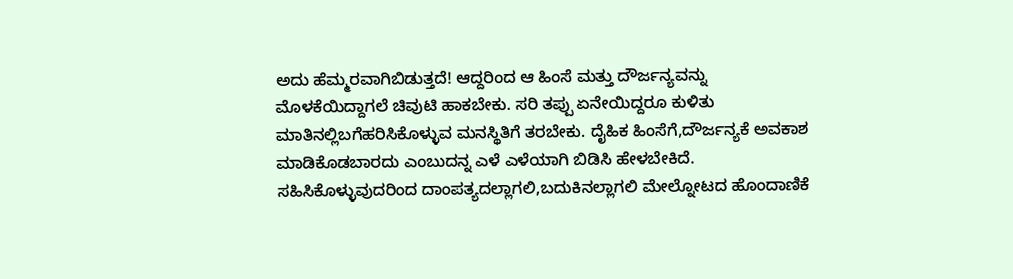ಅದು ಹೆಮ್ಮರವಾಗಿಬಿಡುತ್ತದೆ! ಆದ್ದರಿಂದ ಆ ಹಿಂಸೆ ಮತ್ತು ದೌರ್ಜನ್ಯವನ್ನು ಮೊಳಕೆಯಿದ್ದಾಗಲೆ ಚಿವುಟಿ ಹಾಕಬೇಕು. ಸರಿ ತಪ್ಪು ಏನೇಯಿದ್ದರೂ ಕುಳಿತು ಮಾತಿನಲ್ಲಿ‌‌ಬಗೆಹರಿಸಿಕೊಳ್ಳುವ ಮನಸ್ಥಿತಿಗೆ ತರಬೇಕು. ದೈಹಿಕ ಹಿಂಸೆಗೆ,ದೌರ್ಜನ್ಯಕೆ ಅವಕಾಶ ಮಾಡಿಕೊಡಬಾರದು ಎಂಬುದನ್ನ ಎಳೆ ಎಳೆಯಾಗಿ ಬಿಡಿಸಿ ಹೇಳಬೇಕಿದೆ. ಸಹಿಸಿಕೊಳ್ಳುವುದರಿಂದ ದಾಂಪತ್ಯದಲ್ಲಾಗಲಿ,ಬದುಕಿನಲ್ಲಾಗಲಿ ಮೇಲ್ನೋಟದ ಹೊಂದಾಣಿಕೆ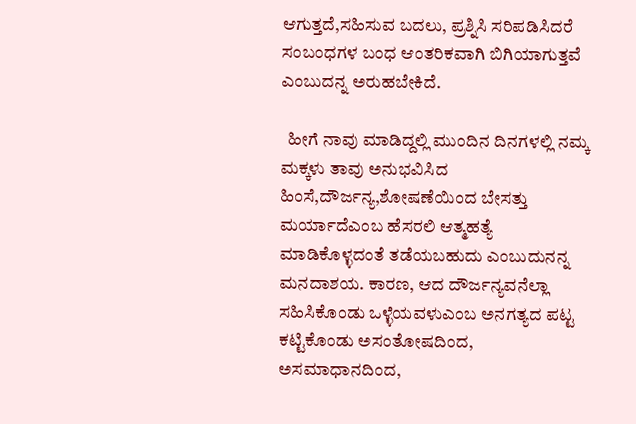ಆಗುತ್ತದೆ,ಸಹಿಸುವ ಬದಲು, ಪ್ರಶ್ನಿಸಿ ಸರಿಪಡಿಸಿದರೆ ಸಂಬಂಧಗಳ ಬಂಧ ಆಂತರಿಕವಾಗಿ ಬಿಗಿಯಾಗುತ್ತವೆ ಎಂಬುದನ್ನ ಅರುಹಬೇಕಿದೆ.

  ಹೀಗೆ ನಾವು ಮಾಡಿದ್ದಲ್ಲಿ ಮುಂದಿನ ದಿನಗಳಲ್ಲಿ ನಮ್ಕ ಮಕ್ಕಳು ತಾವು ಅನುಭವಿಸಿದ ಹಿಂಸೆ,ದೌರ್ಜನ್ಯ,ಶೋಷಣೆಯಿಂದ ಬೇಸತ್ತು ಮರ್ಯಾದೆಎಂಬ ಹೆಸರಲಿ ಆತ್ಮಹತ್ಯೆ ಮಾಡಿಕೊಳ್ಳದಂತೆ ತಡೆಯಬಹುದು ಎಂಬುದು‌ನನ್ನ ಮನದಾಶಯ. ಕಾರಣ, ಆದ ದೌರ್ಜನ್ಯವನೆಲ್ಲಾ ಸಹಿಸಿಕೊಂಡು ಒಳ್ಳೆಯವಳುಎಂಬ ಅನಗತ್ಯದ ಪಟ್ಟ ಕಟ್ಟಿಕೊಂಡು ಅಸಂತೋಷದಿಂದ, ಅಸಮಾಧಾನದಿಂದ,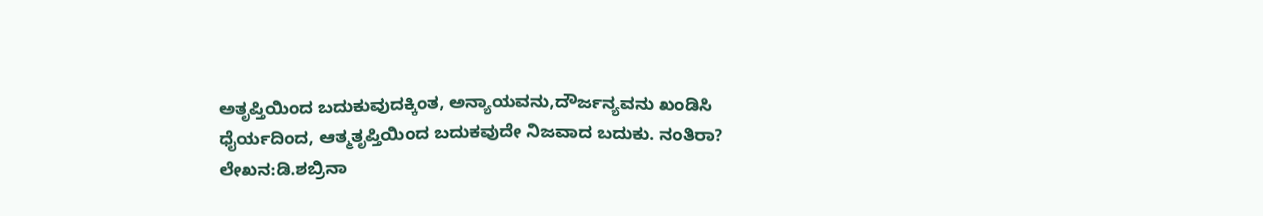ಅತೃಪ್ತಿಯಿಂದ ಬದುಕುವುದಕ್ಕಿಂತ, ಅನ್ಯಾಯವನು,ದೌರ್ಜನ್ಯವನು ಖಂಡಿಸಿ ಧೈರ್ಯದಿಂದ, ಆತ್ಮತೃಪ್ತಿಯಿಂದ ಬದುಕವುದೇ ‌ನಿಜವಾದ ಬದುಕು. ನಂತಿರಾ?
ಲೇಖನ:ಡಿ.ಶಬ್ರಿನಾ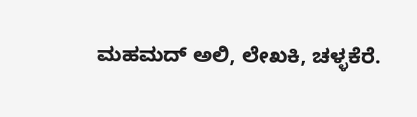ಮಹಮದ್ ಅಲಿ, ಲೇಖಕಿ, ಚಳ್ಳಕೆರೆ.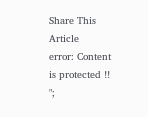Share This Article
error: Content is protected !!
";